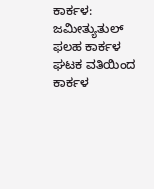ಕಾರ್ಕಳ: ಜಮೀತ್ಯುತುಲ್ ಫಲಹ ಕಾರ್ಕಳ ಘಟಕ ವತಿಯಿಂದ ಕಾರ್ಕಳ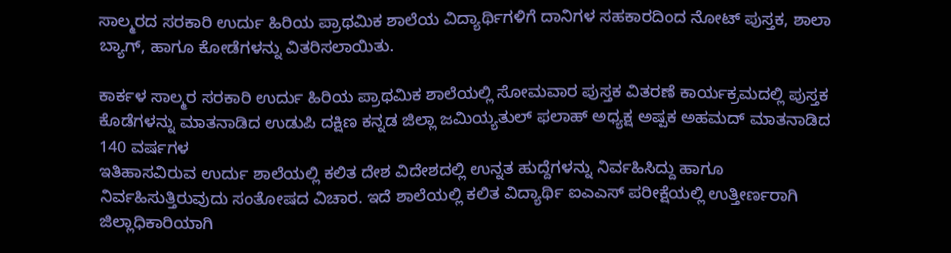ಸಾಲ್ಮರದ ಸರಕಾರಿ ಉರ್ದು ಹಿರಿಯ ಪ್ರಾಥಮಿಕ ಶಾಲೆಯ ವಿದ್ಯಾರ್ಥಿಗಳಿಗೆ ದಾನಿಗಳ ಸಹಕಾರದಿಂದ ನೋಟ್ ಪುಸ್ತಕ, ಶಾಲಾ ಬ್ಯಾಗ್, ಹಾಗೂ ಕೋಡೆಗಳನ್ನು ವಿತರಿಸಲಾಯಿತು.

ಕಾರ್ಕಳ ಸಾಲ್ಮರ ಸರಕಾರಿ ಉರ್ದು ಹಿರಿಯ ಪ್ರಾಥಮಿಕ ಶಾಲೆಯಲ್ಲಿ ಸೋಮವಾರ ಪುಸ್ತಕ ವಿತರಣೆ ಕಾರ್ಯಕ್ರಮದಲ್ಲಿ ಪುಸ್ತಕ ಕೊಡೆಗಳನ್ನು ಮಾತನಾಡಿದ ಉಡುಪಿ ದಕ್ಷಿಣ ಕನ್ನಡ ಜಿಲ್ಲಾ ಜಮಿಯ್ಯತುಲ್ ಫಲಾಹ್ ಅಧ್ಯಕ್ಷ ಅಷ್ಪಕ ಅಹಮದ್ ಮಾತನಾಡಿದ 140 ವರ್ಷಗಳ
ಇತಿಹಾಸವಿರುವ ಉರ್ದು ಶಾಲೆಯಲ್ಲಿ ಕಲಿತ ದೇಶ ವಿದೇಶದಲ್ಲಿ ಉನ್ನತ ಹುದ್ದೆಗಳನ್ನು ನಿರ್ವಹಿಸಿದ್ದು ಹಾಗೂ ನಿರ್ವಹಿಸುತ್ತಿರುವುದು ಸಂತೋಷದ ವಿಚಾರ. ಇದೆ ಶಾಲೆಯಲ್ಲಿ ಕಲಿತ ವಿದ್ಯಾರ್ಥಿ ಐಎಎಸ್ ಪರೀಕ್ಷೆಯಲ್ಲಿ ಉತ್ತೀರ್ಣರಾಗಿ ಜಿಲ್ಲಾಧಿಕಾರಿಯಾಗಿ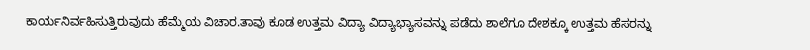ಕಾರ್ಯನಿರ್ವಹಿಸುತ್ತಿರುವುದು ಹೆಮ್ಮೆಯ ವಿಚಾರ.ತಾವು ಕೂಡ ಉತ್ತಮ ವಿದ್ಯಾ ವಿದ್ಯಾಭ್ಯಾಸವನ್ನು ಪಡೆದು ಶಾಲೆಗೂ ದೇಶಕ್ಕೂ ಉತ್ತಮ ಹೆಸರನ್ನು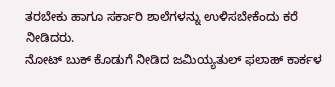ತರಬೇಕು ಹಾಗೂ ಸರ್ಕಾರಿ ಶಾಲೆಗಳನ್ನು ಉಳಿಸಬೇಕೆಂದು ಕರೆ ನೀಡಿದರು.
ನೋಟ್ ಬುಕ್ ಕೊಡುಗೆ ನೀಡಿದ ಜಮಿಯ್ಯತುಲ್ ಫಲಾಹ್ ಕಾರ್ಕಳ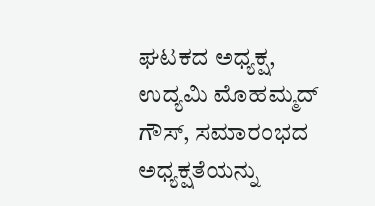ಘಟಕದ ಅಧ್ಯಕ್ಷ, ಉದ್ಯಮಿ ಮೊಹಮ್ಮದ್ ಗೌಸ್, ಸಮಾರಂಭದ ಅಧ್ಯಕ್ಷತೆಯನ್ನು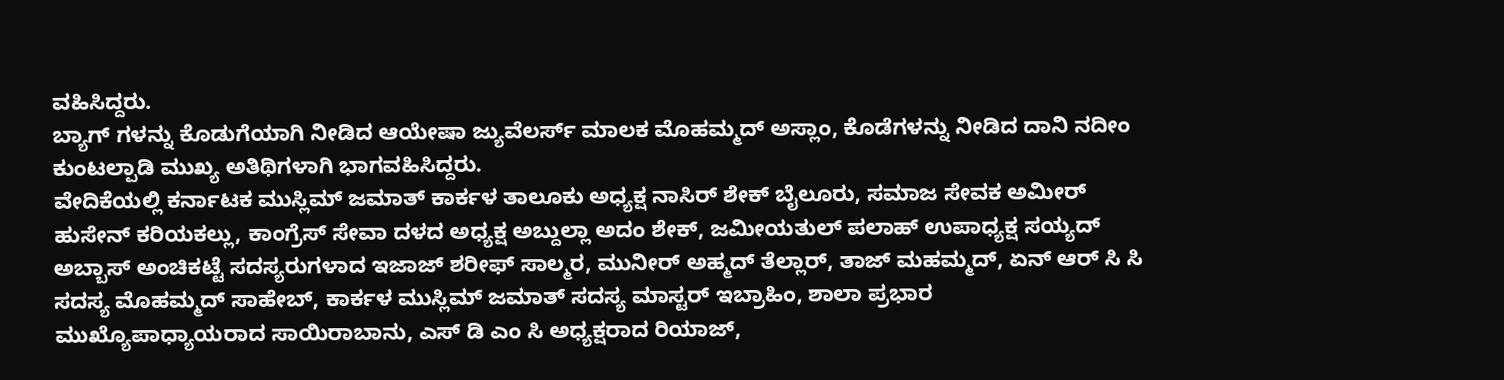ವಹಿಸಿದ್ದರು.
ಬ್ಯಾಗ್ ಗಳನ್ನು ಕೊಡುಗೆಯಾಗಿ ನೀಡಿದ ಆಯೇಷಾ ಜ್ಯುವೆಲರ್ಸ್ ಮಾಲಕ ಮೊಹಮ್ಮದ್ ಅಸ್ಲಾಂ, ಕೊಡೆಗಳನ್ನು ನೀಡಿದ ದಾನಿ ನದೀಂ ಕುಂಟಲ್ಪಾಡಿ ಮುಖ್ಯ ಅತಿಥಿಗಳಾಗಿ ಭಾಗವಹಿಸಿದ್ದರು.
ವೇದಿಕೆಯಲ್ಲಿ ಕರ್ನಾಟಕ ಮುಸ್ಲಿಮ್ ಜಮಾತ್ ಕಾರ್ಕಳ ತಾಲೂಕು ಅಧ್ಯಕ್ಷ ನಾಸಿರ್ ಶೇಕ್ ಬೈಲೂರು, ಸಮಾಜ ಸೇವಕ ಅಮೀರ್ ಹುಸೇನ್ ಕರಿಯಕಲ್ಲು, ಕಾಂಗ್ರೆಸ್ ಸೇವಾ ದಳದ ಅಧ್ಯಕ್ಷ ಅಬ್ದುಲ್ಲಾ ಅದಂ ಶೇಕ್, ಜಮೀಯತುಲ್ ಪಲಾಹ್ ಉಪಾಧ್ಯಕ್ಷ ಸಯ್ಯದ್ ಅಬ್ಬಾಸ್ ಅಂಚಿಕಟ್ಟೆ ಸದಸ್ಯರುಗಳಾದ ಇಜಾಜ್ ಶರೀಫ್ ಸಾಲ್ಮರ, ಮುನೀರ್ ಅಹ್ಮದ್ ತೆಲ್ಲಾರ್, ತಾಜ್ ಮಹಮ್ಮದ್, ಏನ್ ಆರ್ ಸಿ ಸಿ ಸದಸ್ಯ ಮೊಹಮ್ಮದ್ ಸಾಹೇಬ್, ಕಾರ್ಕಳ ಮುಸ್ಲಿಮ್ ಜಮಾತ್ ಸದಸ್ಯ ಮಾಸ್ಟರ್ ಇಬ್ರಾಹಿಂ, ಶಾಲಾ ಪ್ರಭಾರ ಮುಖ್ಯೊಪಾಧ್ಯಾಯರಾದ ಸಾಯಿರಾಬಾನು, ಎಸ್ ಡಿ ಎಂ ಸಿ ಅಧ್ಯಕ್ಷರಾದ ರಿಯಾಜ್,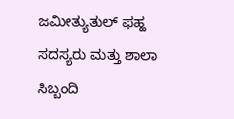ಜಮೀತ್ಯುತುಲ್ ಫಹ್ಹ ಸದಸ್ಯರು ಮತ್ತು ಶಾಲಾ ಸಿಬ್ಬಂದಿ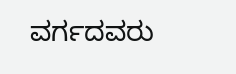ವರ್ಗದವರು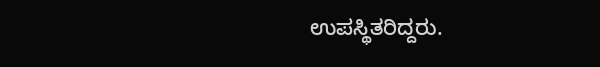ಉಪಸ್ಥಿತರಿದ್ದರು.